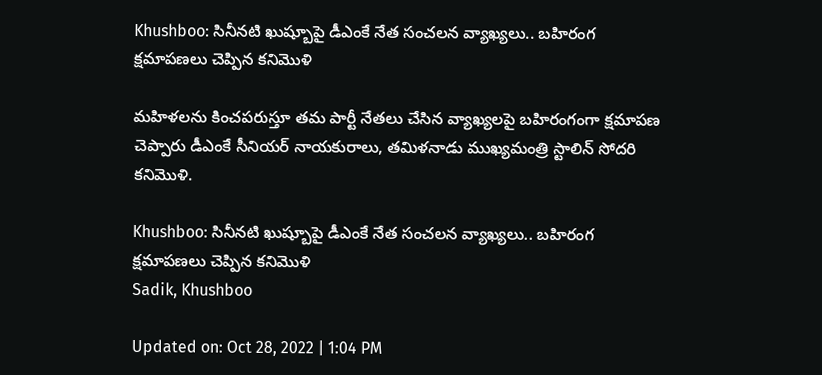Khushboo: సినీనటి ఖుష్బూపై డీఎంకే నేత సంచలన వ్యాఖ్యలు.. బహిరంగ క్షమాపణలు చెప్పిన కనిమొళి

మహిళలను కించపరుస్తూ తమ పార్టీ నేతలు చేసిన వ్యాఖ్యలపై బహిరంగంగా క్షమాపణ చెప్పారు డీఎంకే సీనియర్‌ నాయకురాలు, తమిళనాడు ముఖ్యమంత్రి స్టాలిన్‌ సోదరి కనిమొళి.

Khushboo: సినీనటి ఖుష్బూపై డీఎంకే నేత సంచలన వ్యాఖ్యలు.. బహిరంగ క్షమాపణలు చెప్పిన కనిమొళి
Sadik, Khushboo

Updated on: Oct 28, 2022 | 1:04 PM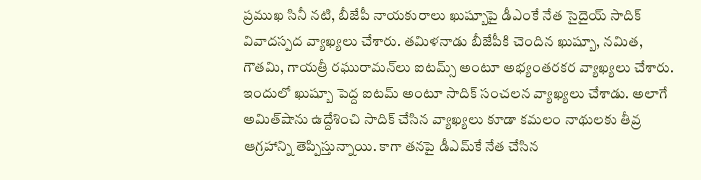ప్రముఖ సినీ నటి, బీజేపీ నాయకురాలు ఖుష్బూపై డీఎంకే నేత సైదైయ్ సాదిక్ వివాదస్పద వ్యాఖ్యలు చేశారు. తమిళనాడు బీజేపీకి చెందిన ఖుష్బూ, నమిత, గౌతమి, గాయత్రీ రఘురామన్‌లు ఐటమ్స్‌ అంటూ అభ్యంతరకర వ్యాఖ్యలు చేశారు. ఇందులో ఖుష్బూ పెద్ద ఐటమ్ అంటూ సాదిక్‌ సంచలన వ్యాఖ్యలు చేశాడు. అలాగే అమిత్‌షాను ఉద్దేశించి సాదిక్‌ చేసిన వ్యాఖ్యలు కూడా కమలం నాథులకు తీవ్ర ఆగ్రహాన్ని తెప్పిస్తున్నాయి. కాగా తనపై డీఎమ్‌కే నేత చేసిన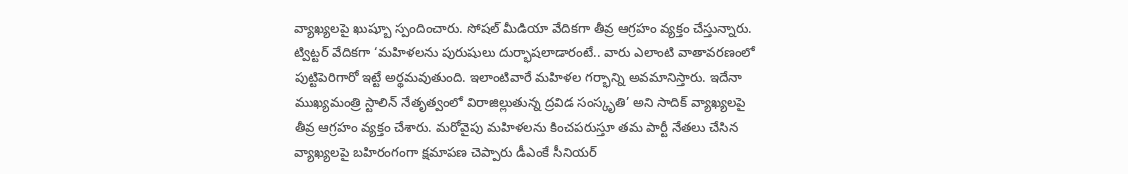వ్యాఖ్యలపై ఖుష్బూ స్పందించారు. సోషల్‌ మీడియా వేదికగా తీవ్ర ఆగ్రహం వ్యక్తం చేస్తున్నారు.  ట్విట్టర్ వేదికగా ‘మహిళలను పురుషులు దుర్భాషలాడారంటే.. వారు ఎలాంటి వాతావరణంలో పుట్టిపెరిగారో ఇట్టే అర్థమవుతుంది. ఇలాంటివారే మహిళల గర్భాన్ని అవమానిస్తారు. ఇదేనా ముఖ్యమంత్రి స్టాలిన్‌ నేతృత్వంలో విరాజిల్లుతున్న ద్రవిడ సంస్కృతి’ అని సాదిక్‌ వ్యాఖ్యలపై తీవ్ర ఆగ్రహం వ్యక్తం చేశారు. మరోవైపు మహిళలను కించపరుస్తూ తమ పార్టీ నేతలు చేసిన వ్యాఖ్యలపై బహిరంగంగా క్షమాపణ చెప్పారు డీఎంకే సీనియర్‌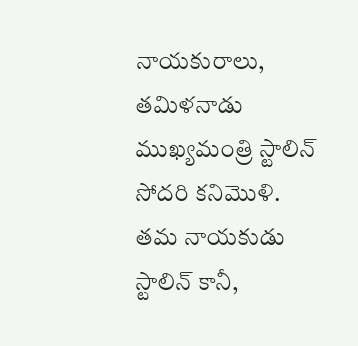నాయకురాలు, తమిళనాడు ముఖ్యమంత్రి స్టాలిన్‌ సోదరి కనిమొళి. తమ నాయకుడు స్టాలిన్‌ కానీ,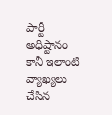పార్టీ అధిష్టానం కానీ ఇలాంటి వ్యాఖ్యలు చేసిన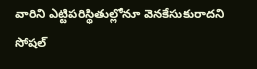వారిని ఎట్టిపరిస్థితుల్లోనూ వెనకేసుకురాదని సోషల్‌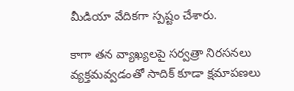మీడియా వేదికగా స్పష్టం చేశారు.

కాగా తన వ్యాఖ్యలపై సర్వత్రా నిరసనలు వ్యక్తమవ్వడంతో సాదిక్ కూడా క్షమాపణలు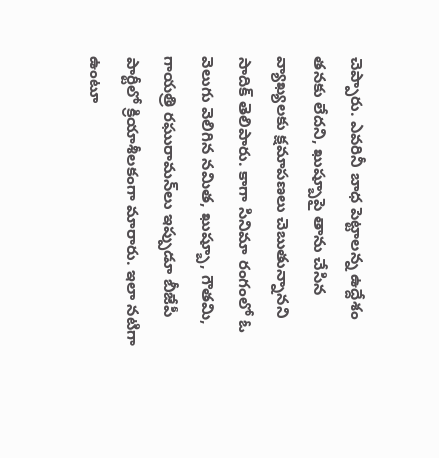చెప్పారు. ఎవరినీ బాధ పెట్టాలన్న ఉద్దేశం తనకు లేదని, ఖుష్బూపై తాను చేసిన వ్యాఖ్యలకు క్షమాపణలు చెబుతున్నానని సాదిక్ తెలిపారు. కాగా సినిమా రంగంలో ఓ వెలుగు వెలిగిన నమిత, ఖుష్బూ, గౌతమి, గాయత్రి రఘురామన్‌లు ఇప్పుడూ బీజేపీ పార్టీలో క్రియాశీలకంగా మారారు. ఇలా నటిగా ఉంటూ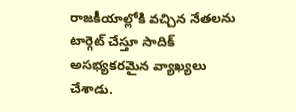రాజకీయాల్లోకి వచ్చిన నేతలను టార్గెట్‌ చేస్తూ సాదిక్‌ అసభ్యకరమైన వ్యాఖ్యలు చేశాడు.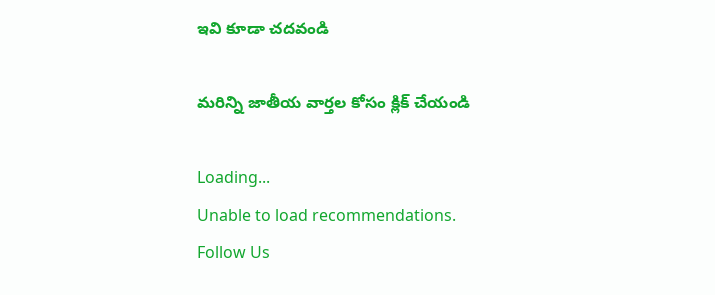ఇవి కూడా చదవండి

మరిన్ని జాతీయ వార్తల కోసం క్లిక్ చేయండి

Loading...
Unable to load recommendations.
Follow Us